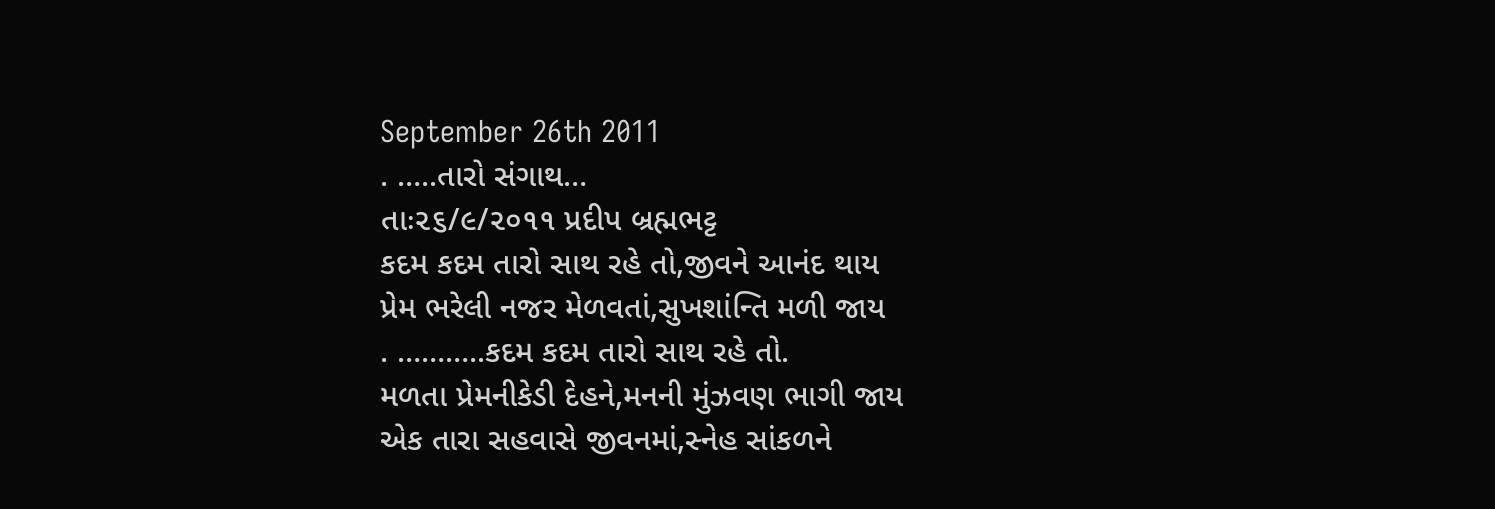September 26th 2011
. …..તારો સંગાથ…
તાઃ૨૬/૯/૨૦૧૧ પ્રદીપ બ્રહ્મભટ્ટ
કદમ કદમ તારો સાથ રહે તો,જીવને આનંદ થાય
પ્રેમ ભરેલી નજર મેળવતાં,સુખશાંન્તિ મળી જાય
. ………..કદમ કદમ તારો સાથ રહે તો.
મળતા પ્રેમનીકેડી દેહને,મનની મુંઝવણ ભાગી જાય
એક તારા સહવાસે જીવનમાં,સ્નેહ સાંકળને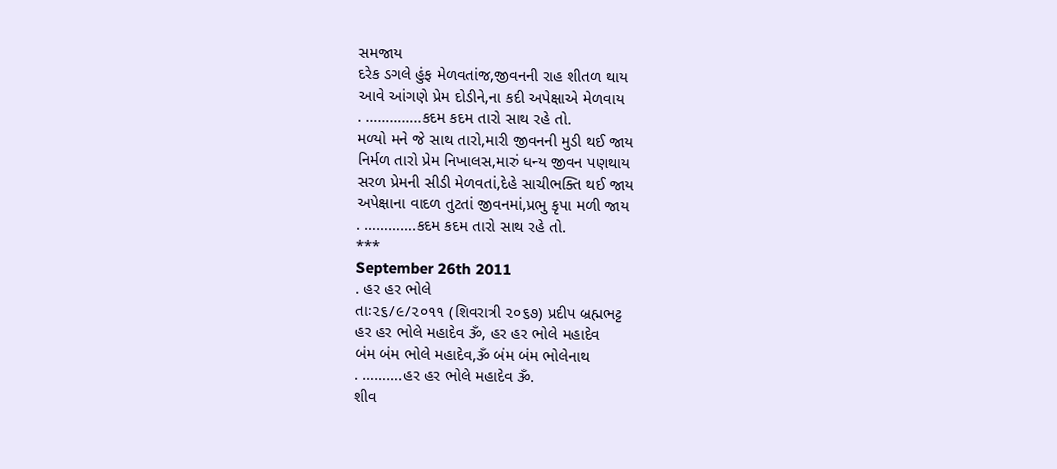સમજાય
દરેક ડગલે હુંફ મેળવતાંજ,જીવનની રાહ શીતળ થાય
આવે આંગણે પ્રેમ દોડીને,ના કદી અપેક્ષાએ મેળવાય
. …………..કદમ કદમ તારો સાથ રહે તો.
મળ્યો મને જે સાથ તારો,મારી જીવનની મુડી થઈ જાય
નિર્મળ તારો પ્રેમ નિખાલસ,મારું ધન્ય જીવન પણથાય
સરળ પ્રેમની સીડી મેળવતાં,દેહે સાચીભક્તિ થઈ જાય
અપેક્ષાના વાદળ તુટતાં જીવનમાં,પ્રભુ કૃપા મળી જાય
. ………….કદમ કદમ તારો સાથ રહે તો.
***
September 26th 2011
. હર હર ભોલે
તાઃ૨૬/૯/૨૦૧૧ (શિવરાત્રી ૨૦૬૭) પ્રદીપ બ્રહ્મભટ્ટ
હર હર ભોલે મહાદેવ ૐ, હર હર ભોલે મહાદેવ
બંમ બંમ ભોલે મહાદેવ,ૐ બંમ બંમ ભોલેનાથ
. ……….હર હર ભોલે મહાદેવ ૐ.
શીવ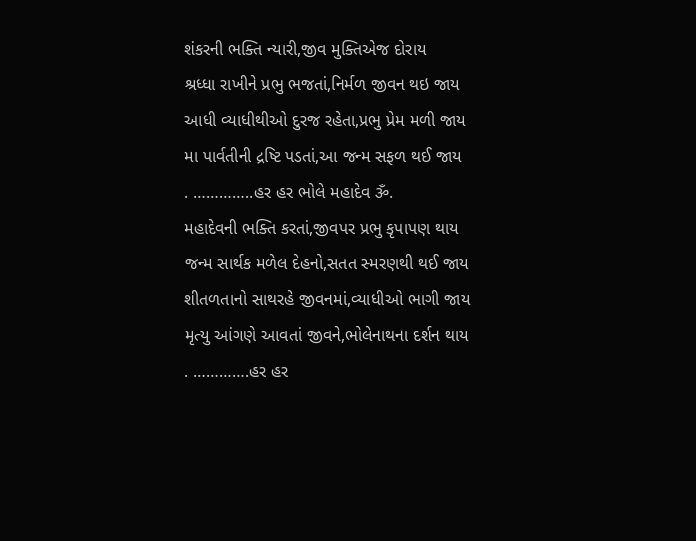શંકરની ભક્તિ ન્યારી,જીવ મુક્તિએજ દોરાય
શ્રધ્ધા રાખીને પ્રભુ ભજતાં,નિર્મળ જીવન થઇ જાય
આધી વ્યાધીથીઓ દુરજ રહેતા,પ્રભુ પ્રેમ મળી જાય
મા પાર્વતીની દ્રષ્ટિ પડતાં,આ જન્મ સફળ થઈ જાય
. …………..હર હર ભોલે મહાદેવ ૐ.
મહાદેવની ભક્તિ કરતાં,જીવપર પ્રભુ કૃપાપણ થાય
જન્મ સાર્થક મળેલ દેહનો,સતત સ્મરણથી થઈ જાય
શીતળતાનો સાથરહે જીવનમાં,વ્યાધીઓ ભાગી જાય
મૃત્યુ આંગણે આવતાં જીવને,ભોલેનાથના દર્શન થાય
. ………….હર હર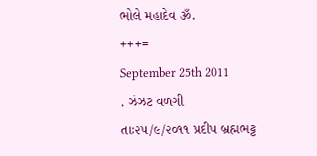ભોલે મહાદેવ ૐ.
+++=
September 25th 2011
. ઝંઝટ વળગી
તાઃ૨૫/૯/૨૦૧૧ પ્રદીપ બ્રહ્મભટ્ટ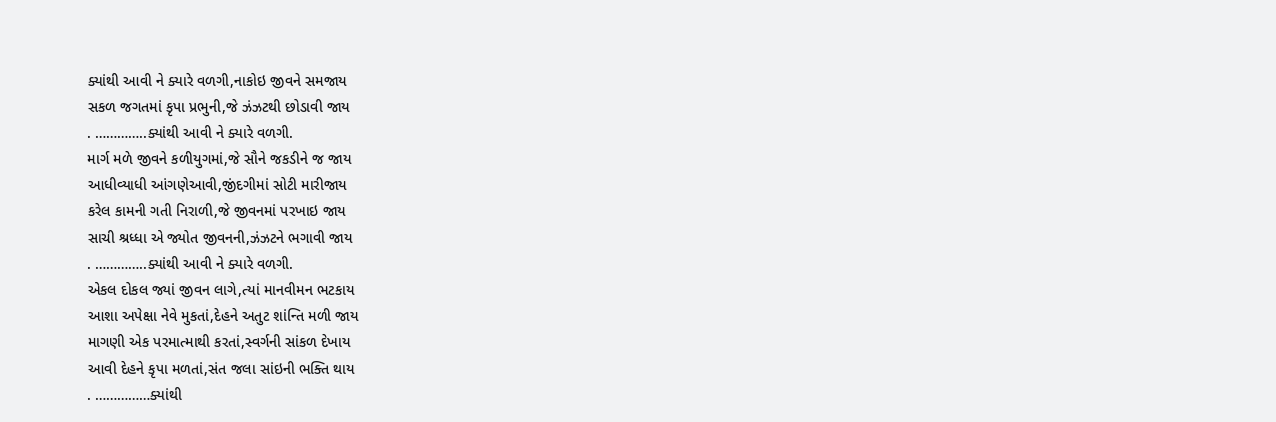ક્યાંથી આવી ને ક્યારે વળગી,નાકોઇ જીવને સમજાય
સકળ જગતમાં કૃપા પ્રભુની,જે ઝંઝટથી છોડાવી જાય
. …………..ક્યાંથી આવી ને ક્યારે વળગી.
માર્ગ મળે જીવને કળીયુગમાં,જે સૌને જકડીને જ જાય
આધીવ્યાધી આંગણેઆવી,જીંદગીમાં સોટી મારીજાય
કરેલ કામની ગતી નિરાળી,જે જીવનમાં પરખાઇ જાય
સાચી શ્રધ્ધા એ જ્યોત જીવનની,ઝંઝટને ભગાવી જાય
. …………..ક્યાંથી આવી ને ક્યારે વળગી.
એકલ દોકલ જ્યાં જીવન લાગે,ત્યાં માનવીમન ભટકાય
આશા અપેક્ષા નેવે મુકતાં,દેહને અતુટ શાંન્તિ મળી જાય
માગણી એક પરમાત્માથી કરતાં,સ્વર્ગની સાંકળ દેખાય
આવી દેહને કૃપા મળતાં,સંત જલા સાંઇની ભક્તિ થાય
. ……………ક્યાંથી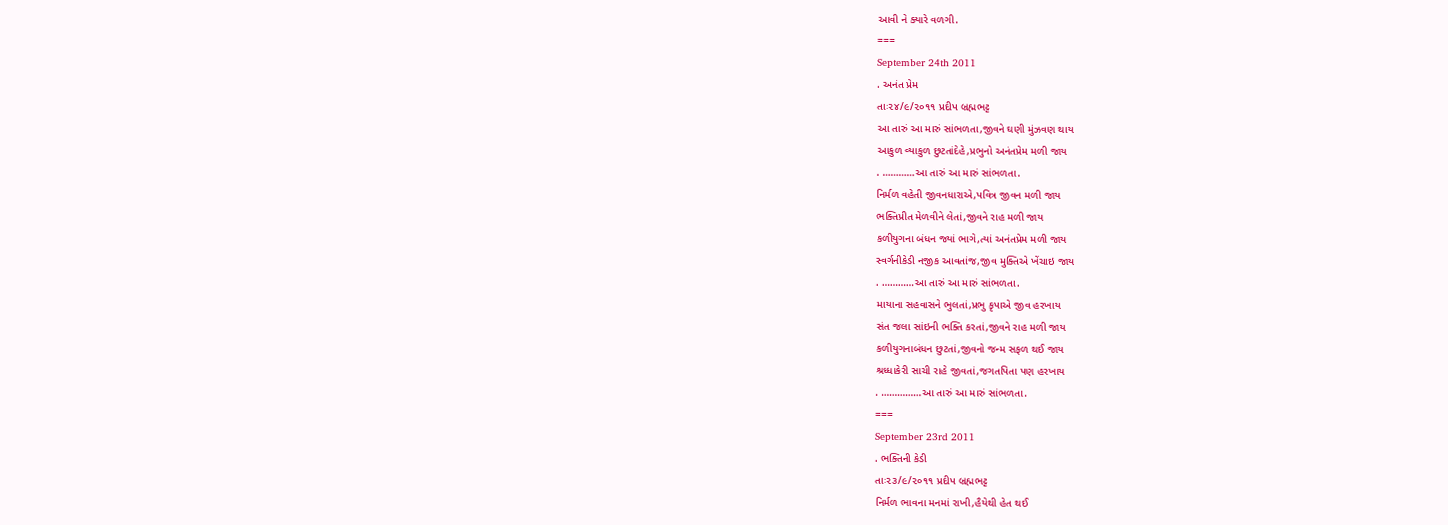આવી ને ક્યારે વળગી.
===
September 24th 2011
. અનંત પ્રેમ
તાઃ૨૪/૯/૨૦૧૧ પ્રદીપ બ્રહ્મભટ્ટ
આ તારું આ મારું સાંભળતા,જીવને ઘણી મુંઝવણ થાય
આકુળ વ્યાકુળ છુટતાંદેહે,પ્રભુનો અનંતપ્રેમ મળી જાય
. …………આ તારું આ મારું સાંભળતા.
નિર્મળ વહેતી જીવનધારાએ,પવિત્ર જીવન મળી જાય
ભક્તિપ્રીત મેળવીને લેતાં,જીવને રાહ મળી જાય
કળીયુગના બંધન જ્યાં ભાગે,ત્યાં અનંતપ્રેમ મળી જાય
સ્વર્ગનીકેડી નજીક આવતાંજ,જીવ મુક્તિએ ખેંચાઇ જાય
. …………આ તારું આ મારું સાંભળતા.
માયાના સહવાસને ભુલતાં,પ્રભુ કૃપાએ જીવ હરખાય
સંત જલા સાંઇની ભક્તિ કરતાં,જીવને રાહ મળી જાય
કળીયુગનાબંધન છુટતાં,જીવનો જન્મ સફળ થઈ જાય
શ્રધ્ધાકેરી સાચી રાહે જીવતાં,જગતપિતા પણ હરખાય
. ……………આ તારું આ મારું સાંભળતા.
===
September 23rd 2011
. ભક્તિની કેડી
તાઃ૨૩/૯/૨૦૧૧ પ્રદીપ બ્રહ્મભટ્ટ
નિર્મળ ભાવના મનમાં રાખી,હૈયેથી હેત થઈ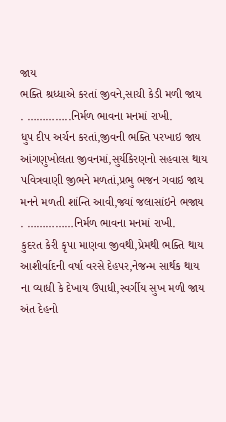જાય
ભક્તિ શ્રધ્ધાએ કરતાં જીવને,સાચી કેડી મળી જાય
. …………..નિર્મળ ભાવના મનમાં રાખી.
ધુપ દીપ અર્ચન કરતાં,જીવની ભક્તિ પરખાઇ જાય
આંગણુખોલતા જીવનમાં,સુર્યકિરણનો સહવાસ થાય
પવિત્રવાણી જીભને મળતાં,પ્રભુ ભજન ગવાઇ જાય
મનને મળતી શાંન્તિ આવી,જ્યાં જલાસાંઇને ભજાય
. ……………નિર્મળ ભાવના મનમાં રાખી.
કુદરત કેરી કૃપા માણવા જીવથી,પ્રેમથી ભક્તિ થાય
આશીર્વાદની વર્ષા વરસે દેહપર,નેજન્મ સાર્થક થાય
ના વ્યાધી કે દેખાય ઉપાધી,સ્વર્ગીય સુખ મળી જાય
અંત દેહનો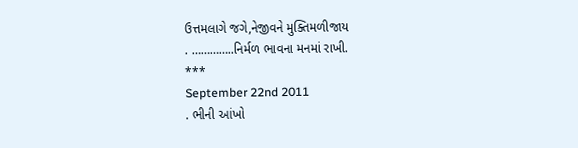ઉત્તમલાગે જગે,નેજીવને મુક્તિમળીજાય
. …………..નિર્મળ ભાવના મનમાં રાખી.
***
September 22nd 2011
. ભીની આંખો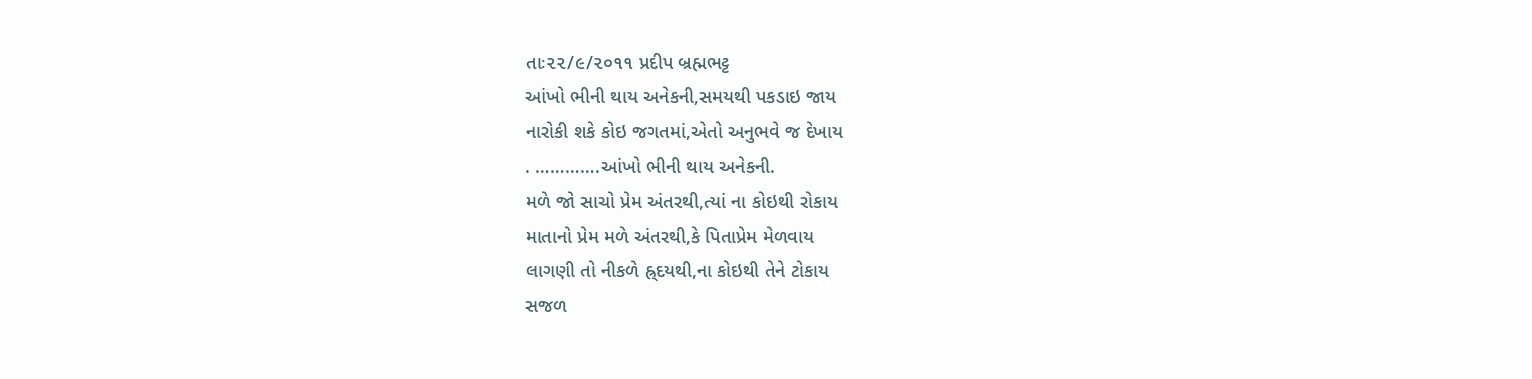તાઃ૨૨/૯/૨૦૧૧ પ્રદીપ બ્રહ્મભટ્ટ
આંખો ભીની થાય અનેકની,સમયથી પકડાઇ જાય
નારોકી શકે કોઇ જગતમાં,એતો અનુભવે જ દેખાય
. ………….આંખો ભીની થાય અનેકની.
મળે જો સાચો પ્રેમ અંતરથી,ત્યાં ના કોઇથી રોકાય
માતાનો પ્રેમ મળે અંતરથી,કે પિતાપ્રેમ મેળવાય
લાગણી તો નીકળે હ્ર્દયથી,ના કોઇથી તેને ટોકાય
સજળ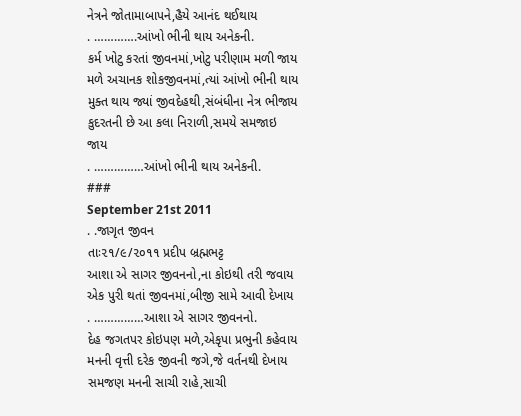નેત્રને જોતામાબાપને,હૈયે આનંદ થઈથાય
. ………….આંખો ભીની થાય અનેકની.
કર્મ ખોટુ કરતાં જીવનમાં,ખોટુ પરીણામ મળી જાય
મળે અચાનક શોકજીવનમાં,ત્યાં આંખો ભીની થાય
મુક્ત થાય જ્યાં જીવદેહથી,સંબંધીના નેત્ર ભીજાય
કુદરતની છે આ કલા નિરાળી,સમયે સમજાઇ જાય
. ……………આંખો ભીની થાય અનેકની.
###
September 21st 2011
. .જાગૃત જીવન
તાઃ૨૧/૯/૨૦૧૧ પ્રદીપ બ્રહ્મભટ્ટ
આશા એ સાગર જીવનનો,ના કોઇથી તરી જવાય
એક પુરી થતાં જીવનમાં,બીજી સામે આવી દેખાય
. ……………આશા એ સાગર જીવનનો.
દેહ જગતપર કોઇપણ મળે,એકૃપા પ્રભુની કહેવાય
મનની વૃત્તી દરેક જીવની જગે,જે વર્તનથી દેખાય
સમજણ મનની સાચી રાહે,સાચી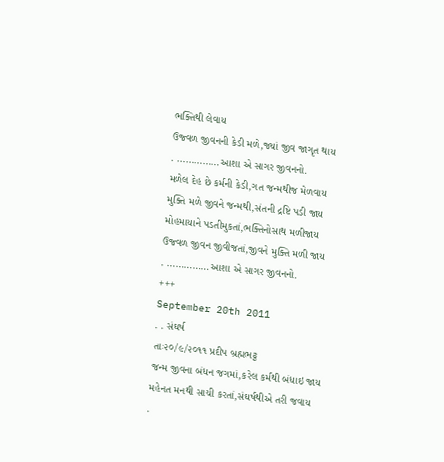ભક્તિથી લેવાય
ઉજ્વળ જીવનની કેડી મળે,જ્યાં જીવ જાગૃત થાય
. ……………આશા એ સાગર જીવનનો.
મળેલ દેહ છે કર્મની કેડી,ગત જન્મથીજ મેળવાય
મુક્તિ મળે જીવને જન્મથી,સંતની દ્રષ્ટિ પડી જાય
મોહમાયાને પડતીમુકતાં,ભક્તિનોસાથ મળીજાય
ઉજ્વળ જીવન જીવીજતાં,જીવને મુક્તિ મળી જાય
. ……………આશા એ સાગર જીવનનો.
+++
September 20th 2011
. . સંઘર્ષ
તાઃ૨૦/૯/૨૦૧૧ પ્રદીપ બ્રહ્મભટ્ટ
જન્મ જીવના બંધન જગમાં,કરેલ કર્મથી બંધાઇ જાય
મહેનત મનથી સાચી કરતાં,સંઘર્ષથીએ તરી જવાય
.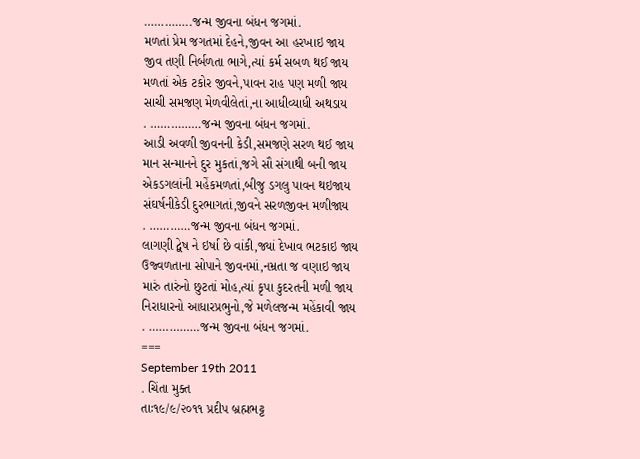…………..જન્મ જીવના બંધન જગમાં.
મળતાં પ્રેમ જગતમાં દેહને,જીવન આ હરખાઇ જાય
જીવ તણી નિર્બળતા ભાગે,ત્યાં કર્મ સબળ થઈ જાય
મળતાં એક ટકોર જીવને,પાવન રાહ પણ મળી જાય
સાચી સમજણ મેળવીલેતાં,ના આધીવ્યાધી અથડાય
. ……………જન્મ જીવના બંધન જગમાં.
આડી અવળી જીવનની કેડી,સમજણે સરળ થઈ જાય
માન સન્માનને દુર મુકતાં,જગે સૌ સંગાથી બની જાય
એકડગલાંની મહેંકમળતાં,બીજુ ડગલુ પાવન થઇજાય
સંઘર્ષનીકેડી દુરભાગતાં,જીવને સરળજીવન મળીજાય
. …………જન્મ જીવના બંધન જગમાં.
લાગણી દ્વેષ ને ઇર્ષા છે વાંકી,જ્યાં દેખાવ ભટકાઇ જાય
ઉજ્વળતાના સોપાને જીવનમાં,નમ્રતા જ વણાઇ જાય
મારું તારુંનો છુટતાં મોહ,ત્યાં કૃપા કુદરતની મળી જાય
નિરાધારનો આધારપ્રભુનો,જે મળેલજન્મ મહેંકાવી જાય
. ……………જન્મ જીવના બંધન જગમાં.
===
September 19th 2011
. ચિંતા મુક્ત
તાઃ૧૯/૯/૨૦૧૧ પ્રદીપ બ્રહ્મભટ્ટ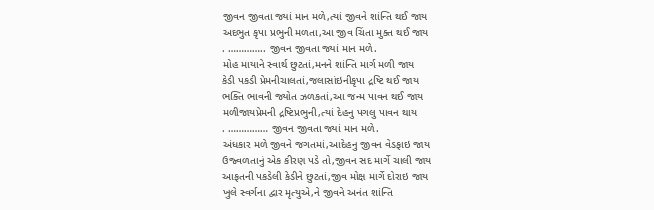જીવન જીવતા જ્યાં માન મળે,ત્યાં જીવને શાંન્તિ થઈ જાય
અદભુત કૃપા પ્રભુની મળતા,આ જીવ ચિંતા મુક્ત થઈ જાય
. ………….. જીવન જીવતા જ્યાં માન મળે.
મોહ માયાને સ્વાર્થ છુટતાં,મનને શાંન્તિ માર્ગ મળી જાય
કેડી પકડી પ્રેમનીચાલતાં,જલાસાંઇનીકૃપા દ્રષ્ટિ થઈ જાય
ભક્તિ ભાવની જ્યોત ઝળકતાં,આ જન્મ પાવન થઈ જાય
મળીજાયપ્રેમની દ્રષ્ટિપ્રભુની,ત્યાં દેહનુ પગલુ પાવન થાય
. …………… જીવન જીવતા જ્યાં માન મળે.
અંધકાર મળે જીવને જગતમાં,આદેહનુ જીવન વેડફાઇ જાય
ઉજ્વળતાનું એક કીરણ પડે તો,જીવન સદ માર્ગે ચાલી જાય
આફતની પકડેલી કેડીને છુટતાં,જીવ મોક્ષ માર્ગે દોરાઇ જાય
ખુલે સ્વર્ગના દ્વાર મૃત્યુએ,ને જીવને અનંત શાંન્તિ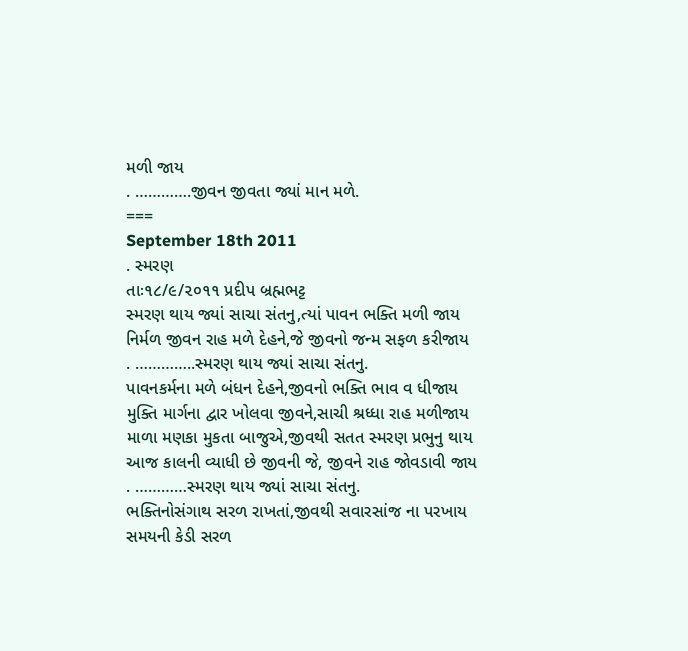મળી જાય
. ………….જીવન જીવતા જ્યાં માન મળે.
===
September 18th 2011
. સ્મરણ
તાઃ૧૮/૯/૨૦૧૧ પ્રદીપ બ્રહ્મભટ્ટ
સ્મરણ થાય જ્યાં સાચા સંતનુ,ત્યાં પાવન ભક્તિ મળી જાય
નિર્મળ જીવન રાહ મળે દેહને,જે જીવનો જન્મ સફળ કરીજાય
. …………..સ્મરણ થાય જ્યાં સાચા સંતનુ.
પાવનકર્મના મળે બંધન દેહને,જીવનો ભક્તિ ભાવ વ ધીજાય
મુક્તિ માર્ગના દ્વાર ખોલવા જીવને,સાચી શ્રધ્ધા રાહ મળીજાય
માળા મણકા મુકતા બાજુએ,જીવથી સતત સ્મરણ પ્રભુનુ થાય
આજ કાલની વ્યાધી છે જીવની જે, જીવને રાહ જોવડાવી જાય
. …………સ્મરણ થાય જ્યાં સાચા સંતનુ.
ભક્તિનોસંગાથ સરળ રાખતાં,જીવથી સવારસાંજ ના પરખાય
સમયની કેડી સરળ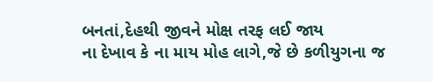બનતાં,દેહથી જીવને મોક્ષ તરફ લઈ જાય
ના દેખાવ કે ના માય મોહ લાગે,જે છે કળીયુગના જ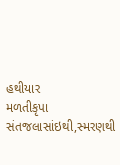હથીયાર
મળતીકૃપા સંતજલાસાંઇથી,સ્મરણથી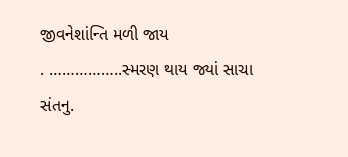જીવનેશાંન્તિ મળી જાય
. ……………..સ્મરણ થાય જ્યાં સાચા સંતનુ.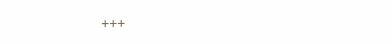+++